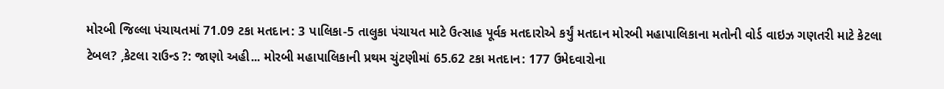મોરબી જિલ્લા પંચાયતમાં 71.09 ટકા મતદાન: 3 પાલિકા-5 તાલુકા પંચાયત માટે ઉત્સાહ પૂર્વક મતદારોએ કર્યું મતદાન મોરબી મહાપાલિકાના મતોની વોર્ડ વાઇઝ ગણતરી માટે કેટલા ટેબલ? ,કેટલા રાઉન્ડ ?: જાણો અહી... મોરબી મહાપાલિકાની પ્રથમ ચુંટણીમાં 65.62 ટકા મતદાન: 177 ઉમેદવારોના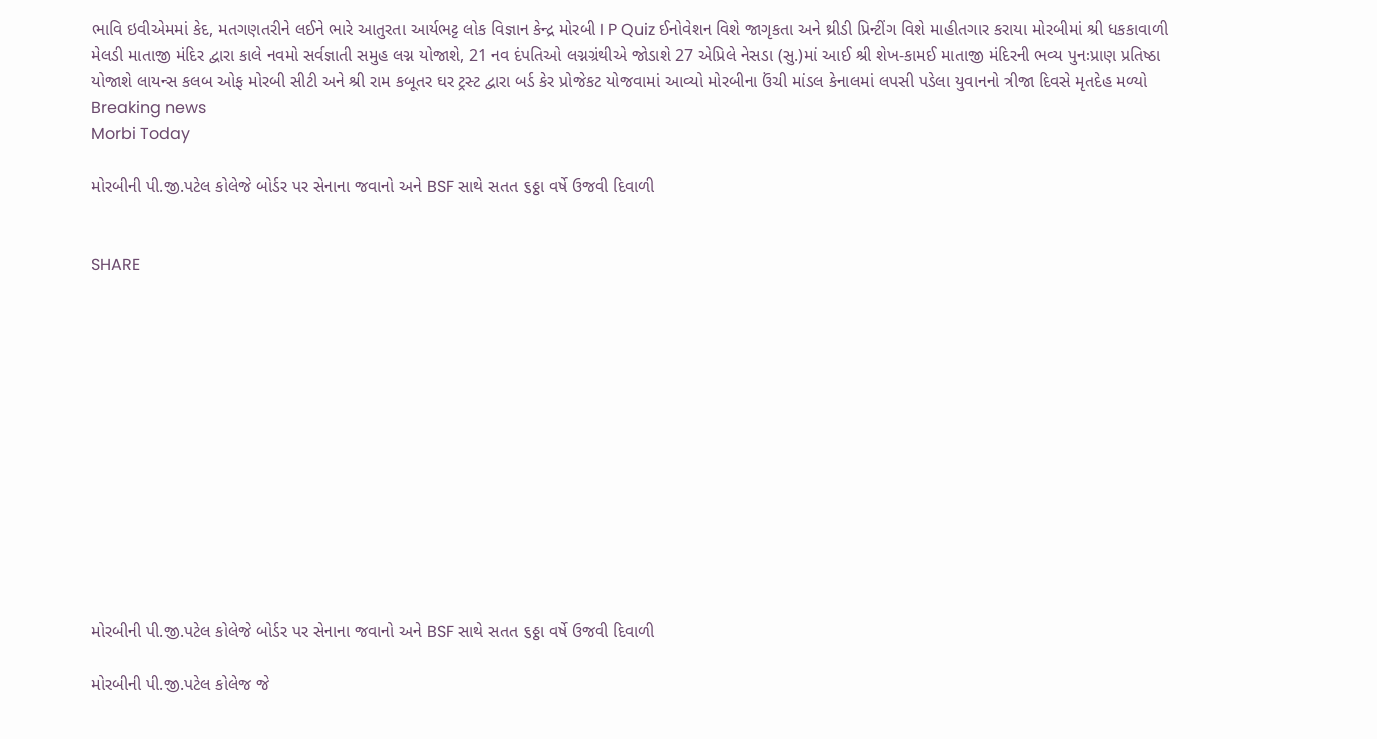ભાવિ ઇવીએમમાં કેદ, મતગણતરીને લઈને ભારે આતુરતા આર્યભટ્ટ લોક વિજ્ઞાન કેન્દ્ર મોરબી I P Quiz ઈનોવેશન વિશે જાગૃકતા અને થ્રીડી પ્રિન્ટીંગ વિશે માહીતગાર કરાયા મોરબીમાં શ્રી ધકકાવાળી મેલડી માતાજી મંદિર દ્વારા કાલે નવમો સર્વજ્ઞાતી સમુહ લગ્ન યોજાશે, 21 નવ દંપતિઓ લગ્નગ્રંથીએ જોડાશે 27 એપ્રિલે નેસડા (સુ.)માં આઈ શ્રી શેખ-કામઈ માતાજી મંદિરની ભવ્ય પુનઃપ્રાણ પ્રતિષ્ઠા યોજાશે લાયન્સ કલબ ઓફ મોરબી સીટી અને શ્રી રામ કબૂતર ઘર ટ્રસ્ટ દ્વારા બર્ડ કેર પ્રોજેકટ યોજવામાં આવ્યો મોરબીના ઉંચી માંડલ કેનાલમાં લપસી પડેલા યુવાનનો ત્રીજા દિવસે મૃતદેહ મળ્યો
Breaking news
Morbi Today

મોરબીની પી.જી.પટેલ કોલેજે બોર્ડર પર સેનાના જવાનો અને BSF સાથે સતત ૬ઠ્ઠા વર્ષે ઉજવી દિવાળી


SHARE













મોરબીની પી.જી.પટેલ કોલેજે બોર્ડર પર સેનાના જવાનો અને BSF સાથે સતત ૬ઠ્ઠા વર્ષે ઉજવી દિવાળી

મોરબીની પી.જી.પટેલ કોલેજ જે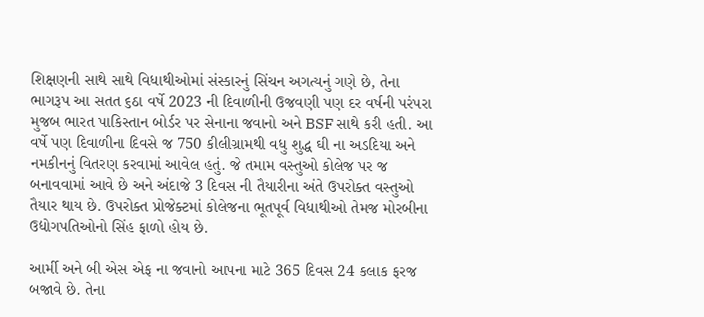શિક્ષણની સાથે સાથે વિધાથીઓમાં સંસ્કારનું સિંચન અગત્યનું ગણે છે, તેના ભાગરૂપ આ સતત ૬ઠા વર્ષે 2023 ની દિવાળીની ઉજવણી પણ દર વર્ષની પરંપરા મુજબ ભારત પાકિસ્તાન બોર્ડર પર સેનાના જવાનો અને BSF સાથે કરી હતી. આ વર્ષે પણ દિવાળીના દિવસે જ 750 કીલીગ્રામથી વધુ શુદ્ધ ઘી ના અડદિયા અને નમકીનનું વિતરણ કરવામાં આવેલ હતું. જે તમામ વસ્તુઓ કોલેજ પર જ બનાવવામાં આવે છે અને અંદાજે 3 દિવસ ની તૈયારીના અંતે ઉપરોક્ત વસ્તુઓ તૈયાર થાય છે. ઉપરોક્ત પ્રોજેક્ટમાં કોલેજના ભૂતપૂર્વ વિધાથીઓ તેમજ મોરબીના ઉદ્યોગપતિઓનો સિંહ ફાળો હોય છે.

આર્મી અને બી એસ એફ ના જવાનો આપના માટે 365 દિવસ 24 કલાક ફરજ બજાવે છે. તેના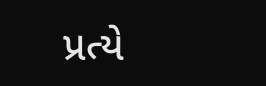પ્રત્યે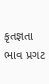કૃતજ્ઞતા ભાવ પ્રગટ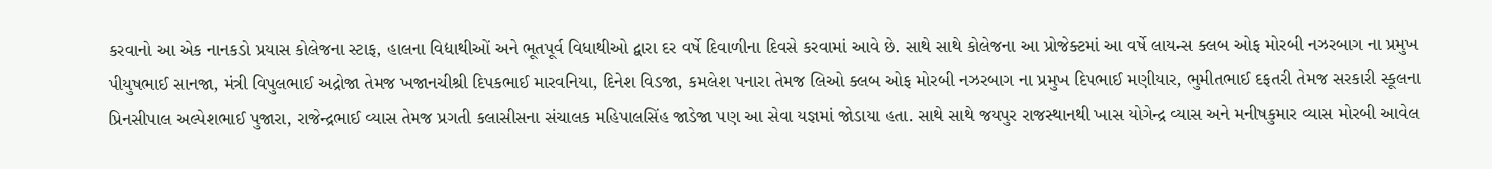કરવાનો આ એક નાનકડો પ્રયાસ કોલેજના સ્ટાફ, હાલના વિદ્યાથીઓં અને ભૂતપૂર્વ વિધાથીઓ દ્વારા દર વર્ષે દિવાળીના દિવસે કરવામાં આવે છે. સાથે સાથે કોલેજના આ પ્રોજેક્ટમાં આ વર્ષે લાયન્સ ક્લબ ઓફ મોરબી નઝરબાગ ના પ્રમુખ પીયુષભાઈ સાનજા, મંત્રી વિપુલભાઈ અદ્રોજા તેમજ ખજાનચીશ્રી દિપકભાઈ મારવનિયા, દિનેશ વિડજા, કમલેશ પનારા તેમજ લિઓ ક્લબ ઓફ મોરબી નઝરબાગ ના પ્રમુખ દિપભાઈ મણીયાર, ભુમીતભાઈ દફતરી તેમજ સરકારી સ્કૂલના પ્રિનસીપાલ અલ્પેશભાઈ પુજારા, રાજેન્દ્રભાઈ વ્યાસ તેમજ પ્રગતી કલાસીસના સંચાલક મહિપાલસિંહ જાડેજા પણ આ સેવા યજ્ઞમાં જોડાયા હતા. સાથે સાથે જયપુર રાજસ્થાનથી ખાસ યોગેન્દ્ર વ્યાસ અને મનીષકુમાર વ્યાસ મોરબી આવેલ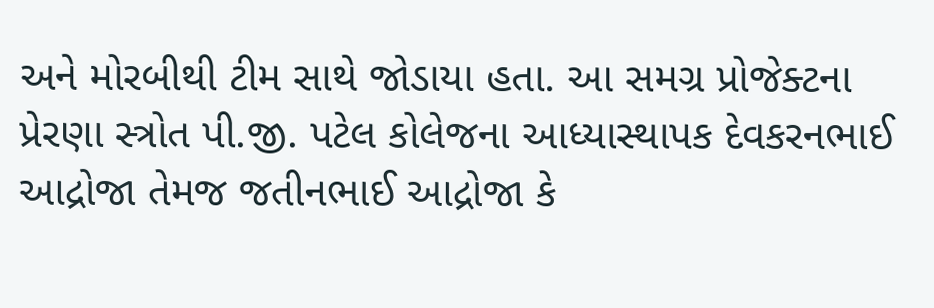અને મોરબીથી ટીમ સાથે જોડાયા હતા. આ સમગ્ર પ્રોજેક્ટના પ્રેરણા સ્ત્રોત પી.જી. પટેલ કોલેજના આધ્યાસ્થાપક દેવકરનભાઈ આદ્રોજા તેમજ જતીનભાઈ આદ્રોજા કે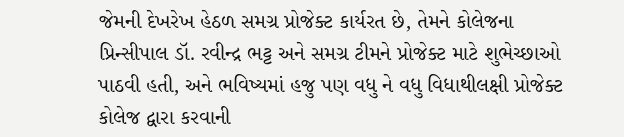જેમની દેખરેખ હેઠળ સમગ્ર પ્રોજેક્ટ કાર્યરત છે, તેમને કોલેજના પ્રિન્સીપાલ ડૉ. રવીન્દ્ર ભટ્ટ અને સમગ્ર ટીમને પ્રોજેક્ટ માટે શુભેચ્છાઓ પાઠવી હતી, અને ભવિષ્યમાં હજુ પણ વધુ ને વધુ વિધાથીલક્ષી પ્રોજેક્ટ કોલેજ દ્વારા કરવાની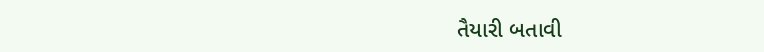તૈયારી બતાવી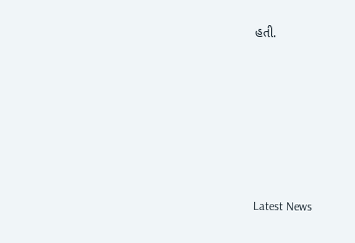હતી.






Latest News